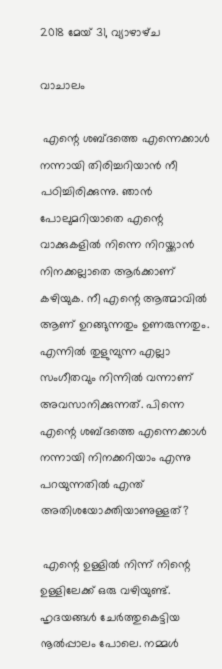2018 മേയ് 31, വ്യാഴാഴ്‌ച

വാചാലം

 എന്റെ ശബ്ദത്തെ എന്നെക്കാൾ നന്നായി തിരിച്ചറിയാൻ നീ പഠിച്ചിരിക്കുന്നു. ഞാൻ പോലുമറിയാതെ എന്റെ വാക്കുകളിൽ നിന്നെ നിറയ്ക്കാൻ നിനക്കല്ലാതെ ആർക്കാണ് കഴിയുക. നീ എന്റെ ആത്മാവിൽ ആണ് ഉറങ്ങുന്നതും ഉണരുന്നതും. എന്നിൽ തുളുമ്പുന്ന എല്ലാ സംഗീതവും നിന്നിൽ വന്നാണ് അവസാനിക്കുന്നത്. പിന്നെ എന്റെ ശബ്ദത്തെ എന്നെക്കാൾ നന്നായി നിനക്കറിയാം എന്നു പറയുന്നതിൽ എന്ത് അതിശയോക്തിയാണുള്ളത്?

 എന്റെ ഉള്ളിൽ നിന്ന് നിന്റെ ഉള്ളിലേക്ക് ഒരു വഴിയുണ്ട്. ഹൃദയങ്ങൾ ചേർത്തുകെട്ടിയ നൂൽപ്പാലം പോലെ. നമ്മൾ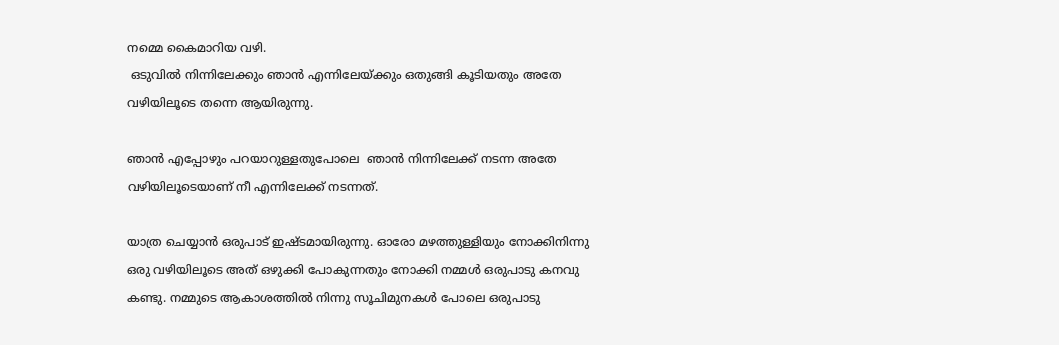നമ്മെ കൈമാറിയ വഴി.
 ഒടുവിൽ നിന്നിലേക്കും ഞാൻ എന്നിലേയ്ക്കും ഒതുങ്ങി കൂടിയതും അതേ വഴിയിലൂടെ തന്നെ ആയിരുന്നു.

ഞാൻ എപ്പോഴും പറയാറുള്ളതുപോലെ  ഞാൻ നിന്നിലേക്ക് നടന്ന അതേ വഴിയിലൂടെയാണ് നീ എന്നിലേക്ക് നടന്നത്.

യാത്ര ചെയ്യാൻ ഒരുപാട് ഇഷ്ടമായിരുന്നു. ഓരോ മഴത്തുള്ളിയും നോക്കിനിന്നു ഒരു വഴിയിലൂടെ അത് ഒഴുക്കി പോകുന്നതും നോക്കി നമ്മൾ ഒരുപാടു കനവു കണ്ടു. നമ്മുടെ ആകാശത്തിൽ നിന്നു സൂചിമുനകൾ പോലെ ഒരുപാടു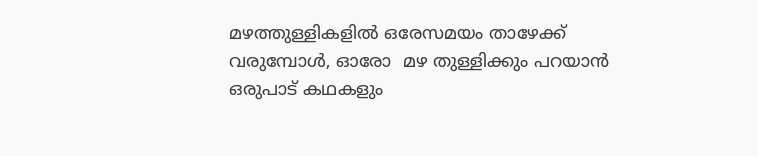മഴത്തുള്ളികളിൽ ഒരേസമയം താഴേക്ക് വരുമ്പോൾ, ഓരോ  മഴ തുള്ളിക്കും പറയാൻ ഒരുപാട് കഥകളും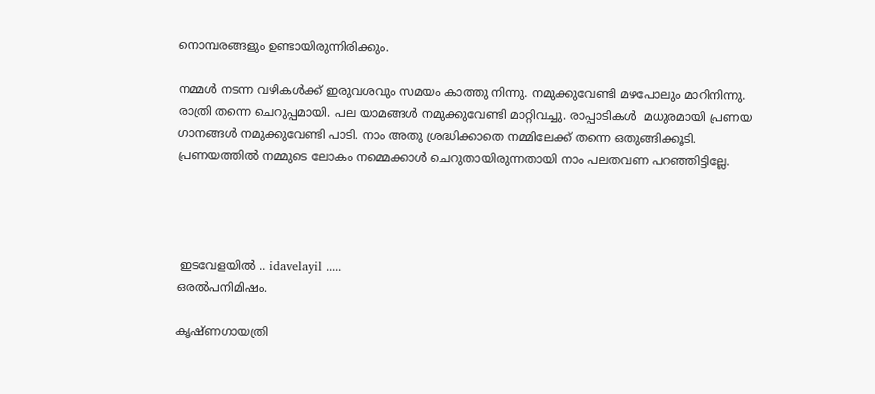നൊമ്പരങ്ങളും ഉണ്ടായിരുന്നിരിക്കും.

നമ്മൾ നടന്ന വഴികൾക്ക് ഇരുവശവും സമയം കാത്തു നിന്നു. നമുക്കുവേണ്ടി മഴപോലും മാറിനിന്നു. രാത്രി തന്നെ ചെറുപ്പമായി. പല യാമങ്ങൾ നമുക്കുവേണ്ടി മാറ്റിവച്ചു. രാപ്പാടികൾ  മധുരമായി പ്രണയ ഗാനങ്ങൾ നമുക്കുവേണ്ടി പാടി. നാം അതു ശ്രദ്ധിക്കാതെ നമ്മിലേക്ക് തന്നെ ഒതുങ്ങിക്കൂടി. പ്രണയത്തിൽ നമ്മുടെ ലോകം നമ്മെക്കാൾ ചെറുതായിരുന്നതായി നാം പലതവണ പറഞ്ഞിട്ടില്ലേ.




 ഇടവേളയിൽ .. idavelayil .....
ഒരൽപനിമിഷം.

കൃഷ്ണഗായത്രി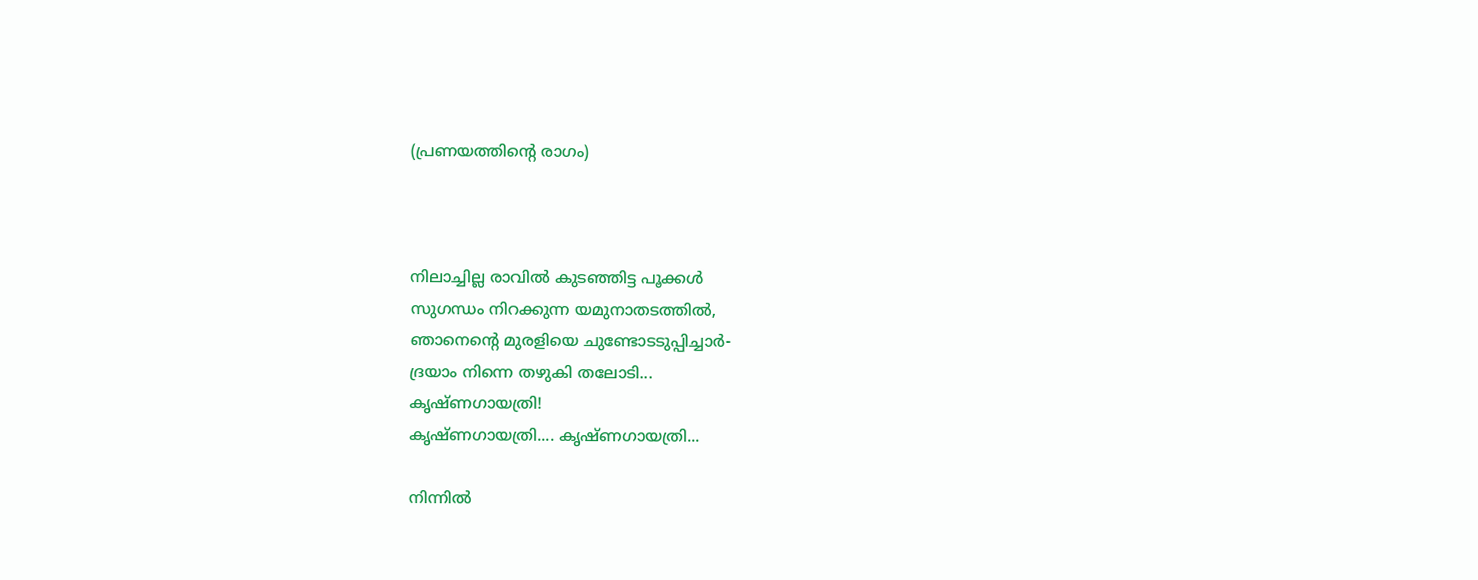(പ്രണയത്തിന്റെ രാഗം)



നിലാച്ചില്ല രാവിൽ കുടഞ്ഞിട്ട പൂക്കൾ
സുഗന്ധം നിറക്കുന്ന യമുനാതടത്തിൽ,
ഞാനെന്റെ മുരളിയെ ചുണ്ടോടടുപ്പിച്ചാർ-
ദ്രയാം നിന്നെ തഴുകി തലോടി...
കൃഷ്ണഗായത്രി!
കൃഷ്ണഗായത്രി.... കൃഷ്ണഗായത്രി...

നിന്നിൽ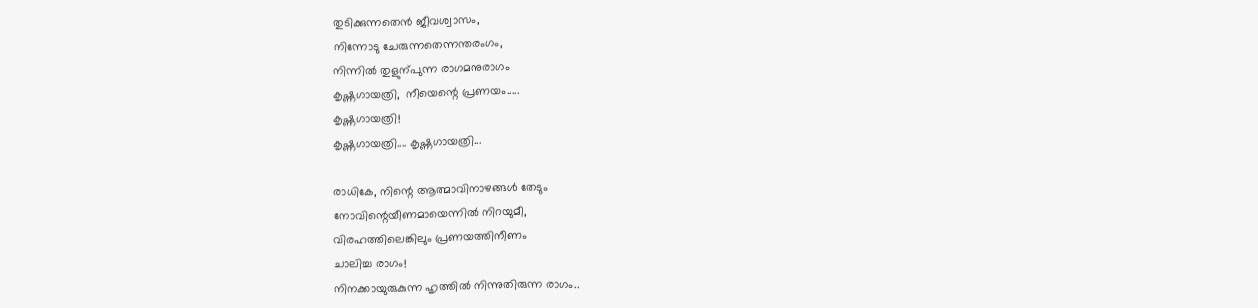തുടിക്കുന്നതെൻ ജീവശ്വാസം,
നിന്നോടു ചേരുന്നതെന്നന്തരംഗം,
നിന്നിൽ തുളുന്പുന്ന രാഗമനുരാഗം
കൃഷ്ണഗായത്രി,  നീയെന്റെ പ്രണയം.....
കൃഷ്ണഗായത്രി!
കൃഷ്ണഗായത്രി.... കൃഷ്ണഗായത്രി...

രാധികേ, നിന്റെ ആത്മാവിനാഴങ്ങൾ തേടും
നോവിന്റെയീണമായെന്നിൽ നിറയുമീ,
വിരഹത്തിലെങ്കിലും പ്രണയത്തിനീണം
ചാലിച്ച രാഗം!
നിനക്കായുരുകുന്ന ഹൃത്തിൽ നിന്നുതിരുന്ന രാഗം..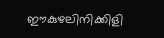ഈകുഴലിനിക്കിളി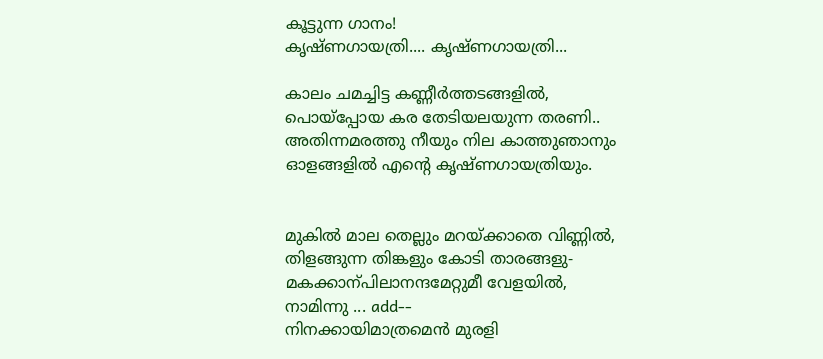കൂട്ടുന്ന ഗാനം!
കൃഷ്ണഗായത്രി.... കൃഷ്ണഗായത്രി...

കാലം ചമച്ചിട്ട കണ്ണീർത്തടങ്ങളിൽ,
പൊയ്‌പ്പോയ കര തേടിയലയുന്ന തരണി..
അതിന്നമരത്തു നീയും നില കാത്തുഞാനും
ഓളങ്ങളിൽ എന്റെ കൃഷ്ണഗായത്രിയും.


മുകിൽ മാല തെല്ലും മറയ്ക്കാതെ വിണ്ണിൽ,
തിളങ്ങുന്ന തിങ്കളും കോടി താരങ്ങളു-
മകക്കാന്പിലാനന്ദമേറ്റുമീ വേളയിൽ,
നാമിന്നു ... add--
നിനക്കായിമാത്രമെൻ മുരളി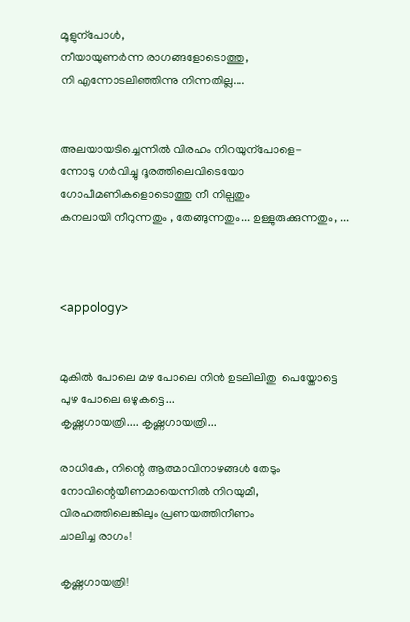മൂളുന്പോൾ,
നീയായുണർന്ന രാഗങ്ങളോടൊത്തു,
നി എന്നോടലിഞ്ഞിന്നു നിന്നതില്ല....


അലയായടിച്ചെന്നിൽ വിരഹം നിറയുന്പോളെ-
ന്നോടു ഗർവിച്ചു ദൂരത്തിലെവിടെയോ
ഗോപീമണികളൊടൊത്തു നീ നില്പതും
കനലായി നീറുന്നതും , തേങ്ങുന്നതും... ഉള്ളുരുക്കുന്നതും, ...



<appology>


മുകിൽ പോലെ മഴ പോലെ നിൻ ഉടലിലിതു  പെയ്തോട്ടെ
പുഴ പോലെ ഒഴുകട്ടെ...
കൃഷ്ണഗായത്രി.... കൃഷ്ണഗായത്രി...

രാധികേ, നിന്റെ ആത്മാവിനാഴങ്ങൾ തേടും
നോവിന്റെയീണമായെന്നിൽ നിറയുമീ,
വിരഹത്തിലെങ്കിലും പ്രണയത്തിനീണം
ചാലിച്ച രാഗം!

കൃഷ്ണഗായത്രി!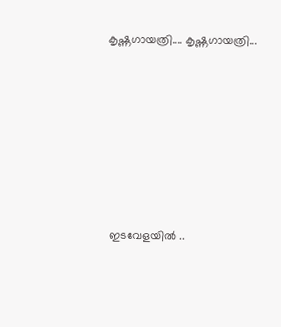കൃഷ്ണഗായത്രി.... കൃഷ്ണഗായത്രി...







 ഇടവേളയിൽ ..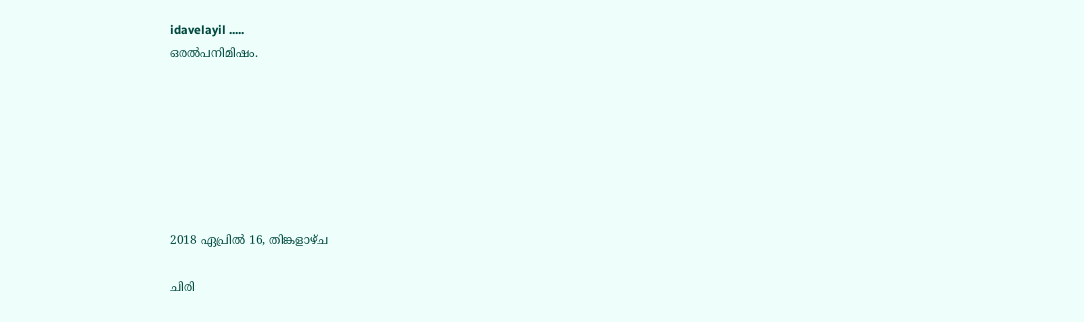idavelayil .....
ഒരൽപനിമിഷം.







2018 ഏപ്രിൽ 16, തിങ്കളാഴ്‌ച

ചിരി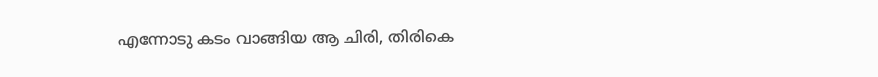എന്നോടു കടം വാങ്ങിയ ആ ചിരി, തിരികെ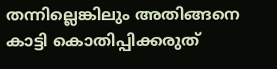തന്നില്ലെങ്കിലും അതിങ്ങനെ കാട്ടി കൊതിപ്പിക്കരുത്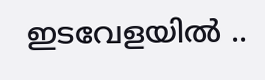ഇടവേളയിൽ ..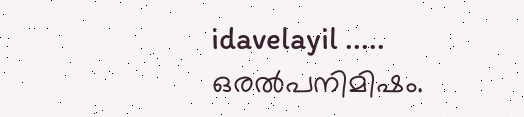idavelayil .....
ഒരൽപനിമിഷം.